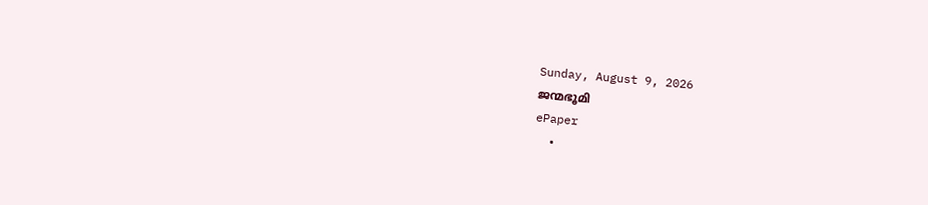Sunday, August 9, 2026
ജന്മഭൂമി
ePaper
  •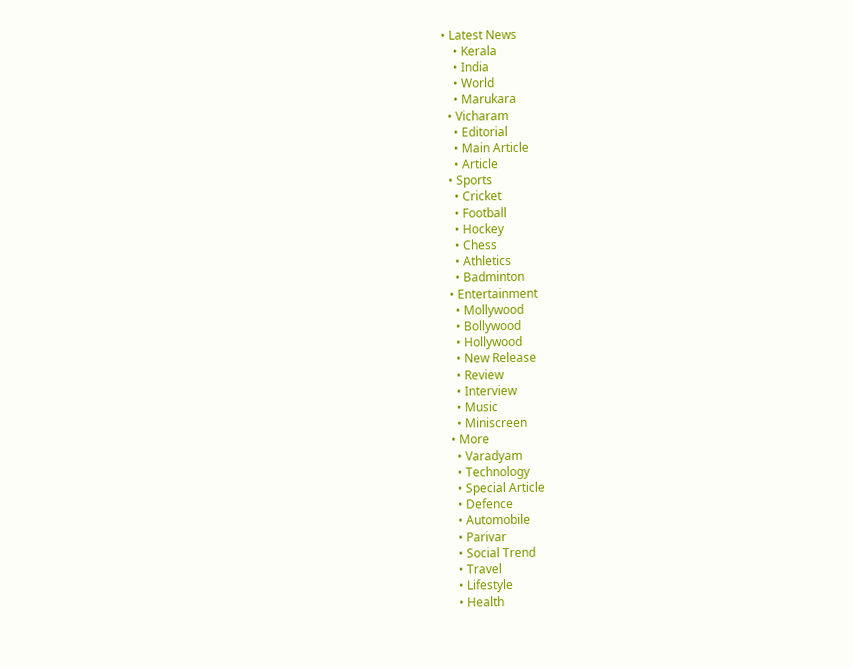• Latest News
    • Kerala
    • India
    • World
    • Marukara
  • Vicharam
    • Editorial
    • Main Article
    • Article
  • Sports
    • Cricket
    • Football
    • Hockey
    • Chess
    • Athletics
    • Badminton
  • Entertainment
    • Mollywood
    • Bollywood
    • Hollywood
    • New Release
    • Review
    • Interview
    • Music
    • Miniscreen
  • More
    • Varadyam
    • Technology
    • Special Article
    • Defence
    • Automobile
    • Parivar
    • Social Trend
    • Travel
    • Lifestyle
    • Health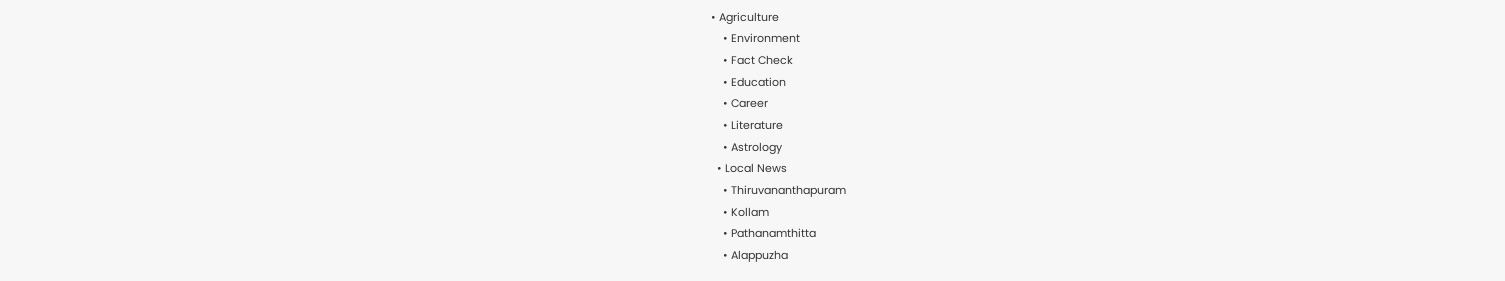• Agriculture
    • Environment
    • Fact Check
    • Education
    • Career
    • Literature
    • Astrology
  • Local News
    • Thiruvananthapuram
    • Kollam
    • Pathanamthitta
    • Alappuzha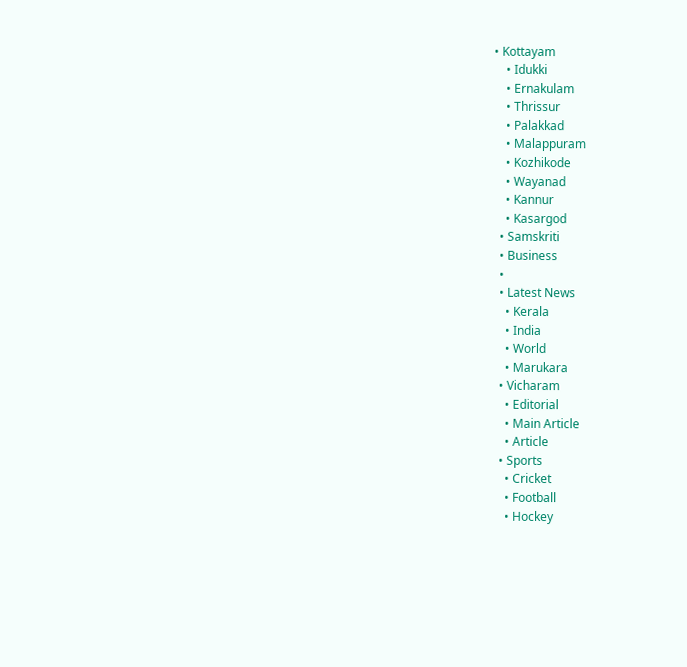• Kottayam
    • Idukki
    • Ernakulam
    • Thrissur
    • Palakkad
    • Malappuram
    • Kozhikode
    • Wayanad
    • Kannur
    • Kasargod
  • Samskriti
  • Business
  •
  • Latest News
    • Kerala
    • India
    • World
    • Marukara
  • Vicharam
    • Editorial
    • Main Article
    • Article
  • Sports
    • Cricket
    • Football
    • Hockey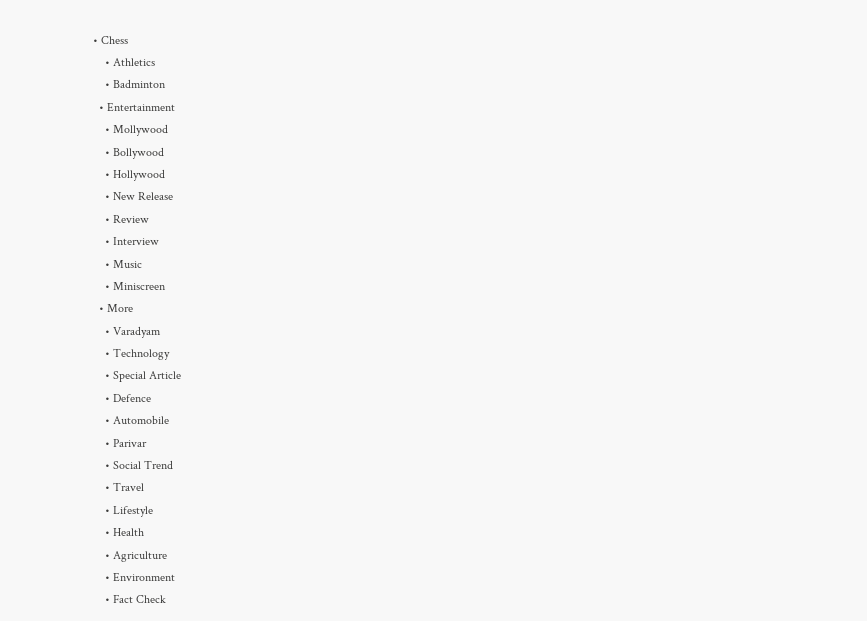• Chess
    • Athletics
    • Badminton
  • Entertainment
    • Mollywood
    • Bollywood
    • Hollywood
    • New Release
    • Review
    • Interview
    • Music
    • Miniscreen
  • More
    • Varadyam
    • Technology
    • Special Article
    • Defence
    • Automobile
    • Parivar
    • Social Trend
    • Travel
    • Lifestyle
    • Health
    • Agriculture
    • Environment
    • Fact Check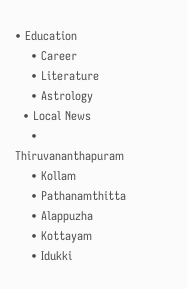• Education
    • Career
    • Literature
    • Astrology
  • Local News
    • Thiruvananthapuram
    • Kollam
    • Pathanamthitta
    • Alappuzha
    • Kottayam
    • Idukki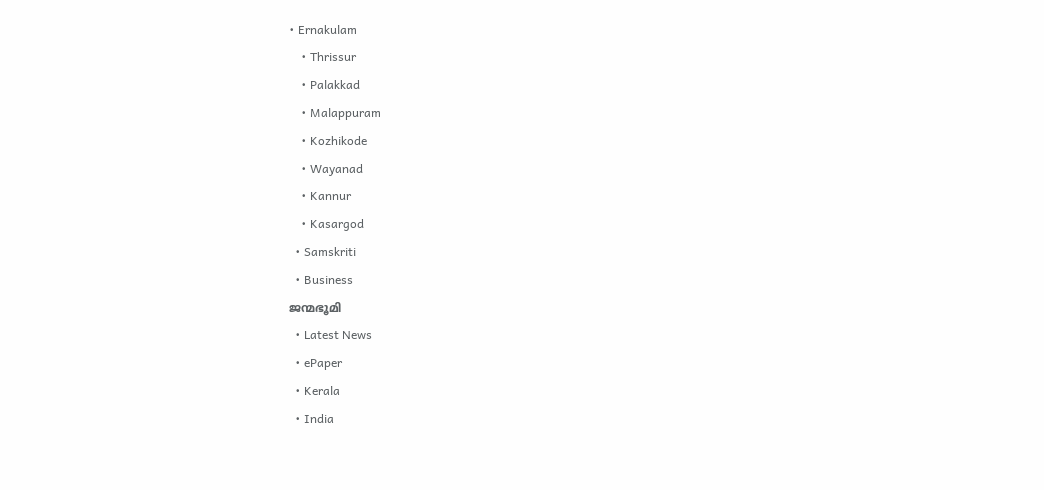• Ernakulam
    • Thrissur
    • Palakkad
    • Malappuram
    • Kozhikode
    • Wayanad
    • Kannur
    • Kasargod
  • Samskriti
  • Business
ജന്മഭൂമി
  • Latest News
  • ePaper
  • Kerala
  • India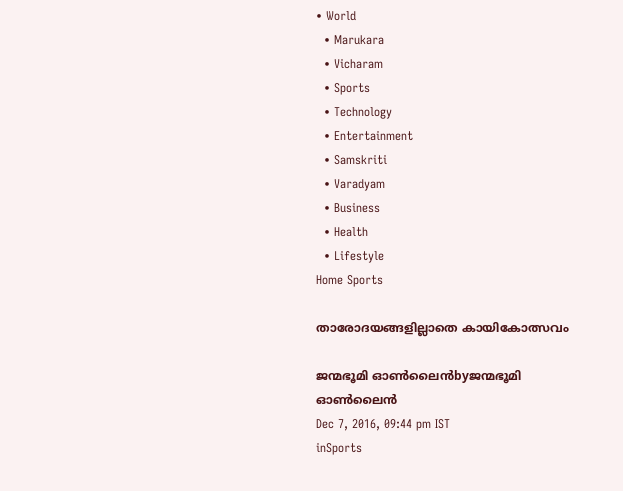• World
  • Marukara
  • Vicharam
  • Sports
  • Technology
  • Entertainment
  • Samskriti
  • Varadyam
  • Business
  • Health
  • Lifestyle
Home Sports

താരോദയങ്ങളില്ലാതെ കായികോത്സവം

ജന്മഭൂമി ഓണ്‍ലൈന്‍byജന്മഭൂമി ഓണ്‍ലൈന്‍
Dec 7, 2016, 09:44 pm IST
inSports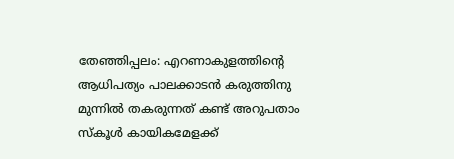തേഞ്ഞിപ്പലം: എറണാകുളത്തിന്റെ ആധിപത്യം പാലക്കാടന്‍ കരുത്തിനു മുന്നില്‍ തകരുന്നത് കണ്ട് അറുപതാം സ്‌കൂള്‍ കായികമേളക്ക്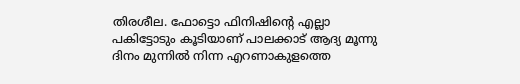തിരശീല. ഫോട്ടൊ ഫിനിഷിന്റെ എല്ലാ പകിട്ടോടും കൂടിയാണ് പാലക്കാട് ആദ്യ മൂന്നു ദിനം മുന്നില്‍ നിന്ന എറണാകുളത്തെ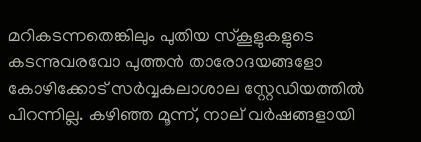മറികടന്നതെങ്കിലും പുതിയ സ്‌കൂളുകളുടെ കടന്നുവരവോ പുത്തന്‍ താരോദയങ്ങളോ കോഴിക്കോട് സര്‍വ്വകലാശാല സ്റ്റേഡിയത്തില്‍ പിറന്നില്ല. കഴിഞ്ഞ മൂന്ന്, നാല് വര്‍ഷങ്ങളായി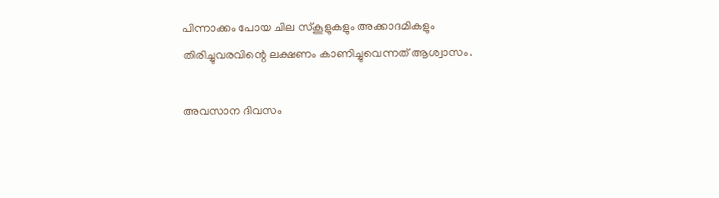പിന്നാക്കം പോയ ചില സ്‌കൂളുകളും അക്കാദമികളും തിരിച്ചുവരവിന്റെ ലക്ഷണം കാണിച്ചുവെന്നത് ആശ്വാസം.

അവസാന ദിവസം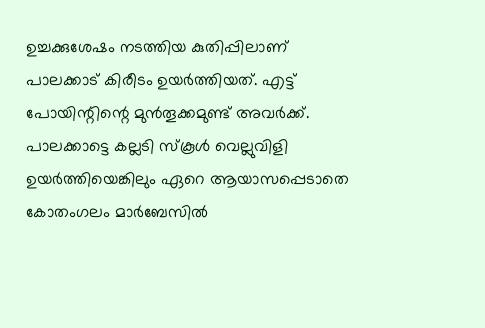ഉച്ചക്കുശേഷം നടത്തിയ കുതിപ്പിലാണ് പാലക്കാട് കിരീടം ഉയര്‍ത്തിയത്. എട്ട് പോയിന്റിന്റെ മുന്‍തൂക്കമുണ്ട് അവര്‍ക്ക്. പാലക്കാട്ടെ കല്ലടി സ്‌കൂള്‍ വെല്ലുവിളി ഉയര്‍ത്തിയെങ്കിലും ഏറെ ആയാസപ്പെടാതെ കോതംഗലം മാര്‍ബേസില്‍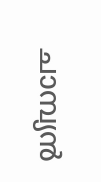ചാമ്പ്യന്‍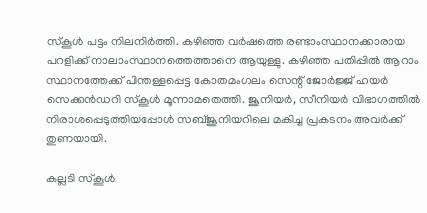സ്‌കൂള്‍ പട്ടം നിലനിര്‍ത്തി. കഴിഞ്ഞ വര്‍ഷത്തെ രണ്ടാംസ്ഥാനക്കാരായ പറളിക്ക് നാലാംസ്ഥാനത്തെത്താനെ ആയുള്ളു. കഴിഞ്ഞ പതിപ്പില്‍ ആറാം സ്ഥാനത്തേക്ക് പിന്തള്ളപ്പെട്ട കോതമംഗലം സെന്റ് ജോര്‍ജ്ജ് ഹയര്‍ സെക്കന്‍ഡറി സ്‌കൂള്‍ മൂന്നാമതെത്തി. ജൂനിയര്‍, സീനിയര്‍ വിഭാഗത്തില്‍ നിരാശപ്പെടുത്തിയപ്പോള്‍ സബ്ജൂനിയറിലെ മകിച്ച പ്രകടനം അവര്‍ക്ക് തുണയായി.

കല്ലടി സ്‌കൂള്‍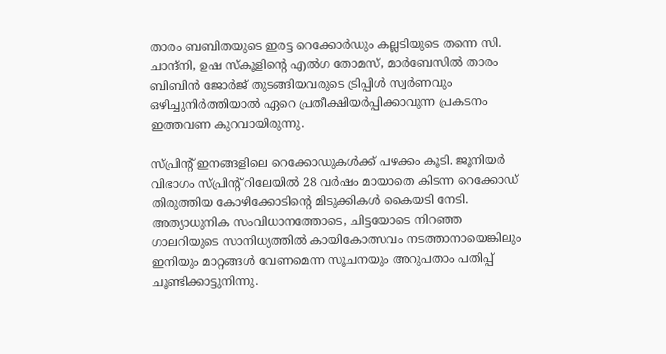താരം ബബിതയുടെ ഇരട്ട റെക്കോര്‍ഡും കല്ലടിയുടെ തന്നെ സി. ചാന്ദ്‌നി, ഉഷ സ്‌കൂളിന്റെ എല്‍ഗ തോമസ്, മാര്‍ബേസില്‍ താരം ബിബിന്‍ ജോര്‍ജ് തുടങ്ങിയവരുടെ ട്രിപ്പിള്‍ സ്വര്‍ണവും ഒഴിച്ചുനിര്‍ത്തിയാല്‍ ഏറെ പ്രതീക്ഷിയര്‍പ്പിക്കാവുന്ന പ്രകടനം ഇത്തവണ കുറവായിരുന്നു.

സ്പ്രിന്റ് ഇനങ്ങളിലെ റെക്കോഡുകള്‍ക്ക് പഴക്കം കൂടി. ജൂനിയര്‍ വിഭാഗം സ്പ്രിന്റ് റിലേയില്‍ 28 വര്‍ഷം മായാതെ കിടന്ന റെക്കോഡ് തിരുത്തിയ കോഴിക്കോടിന്റെ മിടുക്കികള്‍ കൈയടി നേടി. അത്യാധുനിക സംവിധാനത്തോടെ, ചിട്ടയോടെ നിറഞ്ഞ ഗാലറിയുടെ സാനിധ്യത്തില്‍ കായികോത്സവം നടത്താനായെങ്കിലും ഇനിയും മാറ്റങ്ങള്‍ വേണമെന്ന സൂചനയും അറുപതാം പതിപ്പ് ചൂണ്ടിക്കാട്ടുനിന്നു.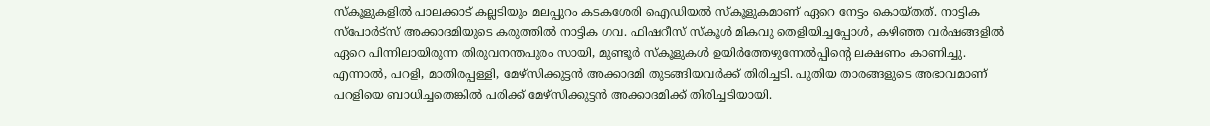സ്‌കൂളുകളില്‍ പാലക്കാട് കല്ലടിയും മലപ്പുറം കടകശേരി ഐഡിയല്‍ സ്‌കൂളുകമാണ് ഏറെ നേട്ടം കൊയ്തത്. നാട്ടിക സ്‌പോര്‍ട്‌സ് അക്കാദമിയുടെ കരുത്തില്‍ നാട്ടിക ഗവ. ഫിഷറീസ് സ്‌കൂള്‍ മികവു തെളിയിച്ചപ്പോള്‍, കഴിഞ്ഞ വര്‍ഷങ്ങളില്‍ ഏറെ പിന്നിലായിരുന്ന തിരുവനന്തപുരം സായി, മുണ്ടൂര്‍ സ്‌കൂളുകള്‍ ഉയിര്‍ത്തേഴുന്നേല്‍പ്പിന്റെ ലക്ഷണം കാണിച്ചു. എന്നാല്‍, പറളി, മാതിരപ്പള്ളി, മേഴ്‌സിക്കുട്ടന്‍ അക്കാദമി തുടങ്ങിയവര്‍ക്ക് തിരിച്ചടി. പുതിയ താരങ്ങളുടെ അഭാവമാണ് പറളിയെ ബാധിച്ചതെങ്കില്‍ പരിക്ക് മേഴ്‌സിക്കുട്ടന്‍ അക്കാദമിക്ക് തിരിച്ചടിയായി.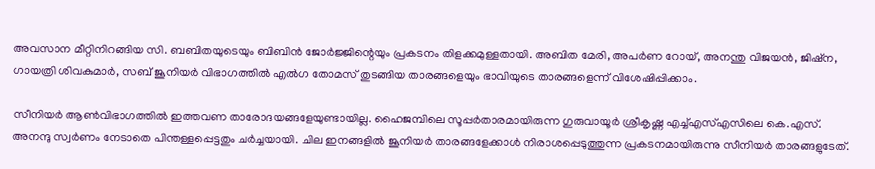അവസാന മീറ്റിനിറങ്ങിയ സി. ബബിതയുടെയും ബിബിന്‍ ജോര്‍ജ്ജിന്റെയും പ്രകടനം തിളക്കമുള്ളതായി. അബിത മേരി, അപര്‍ണ റോയ്, അനന്തു വിജയന്‍, ജിഷ്‌ന, ഗായത്രി ശിവകുമാര്‍, സബ് ജൂനിയര്‍ വിഭാഗത്തില്‍ എല്‍ഗ തോമസ് തുടങ്ങിയ താരങ്ങളെയും ഭാവിയുടെ താരങ്ങളെന്ന് വിശേഷിപ്പിക്കാം.

സീനിയര്‍ ആണ്‍വിഭാഗത്തില്‍ ഇത്തവണ താരോദയങ്ങളേയുണ്ടായില്ല. ഹൈജമ്പിലെ സൂപ്പര്‍താരമായിരുന്ന ഗുരുവായൂര്‍ ശ്രീകൃഷ്ണ എച്ച്എസ്എസിലെ കെ.എസ്. അനന്ദു സ്വര്‍ണം നേടാതെ പിന്തള്ളപ്പെട്ടതും ചര്‍ച്ചയായി. ചില ഇനങ്ങളില്‍ ജൂനിയര്‍ താരങ്ങളേക്കാള്‍ നിരാശപ്പെടുത്തുന്ന പ്രകടനമായിരുന്നു സീനിയര്‍ താരങ്ങളുടേത്.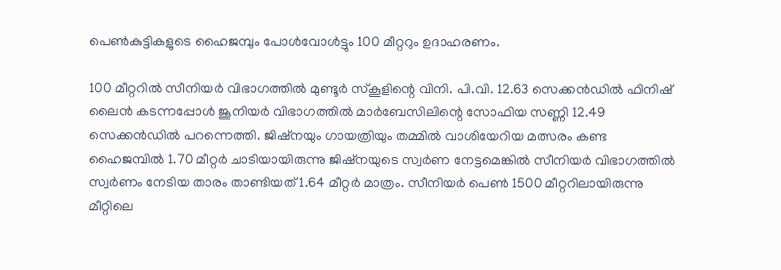പെണ്‍കുട്ടികളുടെ ഹൈജമ്പും പോള്‍വോള്‍ട്ടും 100 മീറ്ററും ഉദാഹരണം.

100 മീറ്ററില്‍ സീനിയര്‍ വിഭാഗത്തില്‍ മുണ്ടൂര്‍ സ്‌കൂളിന്റെ വിനി. പി.വി. 12.63 സെക്കന്‍ഡില്‍ ഫിനിഷ് ലൈന്‍ കടന്നപ്പോള്‍ ജൂനിയര്‍ വിഭാഗത്തില്‍ മാര്‍ബേസിലിന്റെ സോഫിയ സണ്ണി 12.49 സെക്കന്‍ഡില്‍ പറന്നെത്തി. ജിഷ്‌നയും ഗായത്രിയും തമ്മില്‍ വാശിയേറിയ മത്സരം കണ്ട ഹൈജമ്പില്‍ 1.70 മീറ്റര്‍ ചാടിയായിരുന്നു ജിഷ്‌നയുടെ സ്വര്‍ണ നേട്ടമെങ്കില്‍ സീനിയര്‍ വിഭാഗത്തില്‍ സ്വര്‍ണം നേടിയ താരം താണ്ടിയത് 1.64 മീറ്റര്‍ മാത്രം. സീനിയര്‍ പെണ്‍ 1500 മീറ്ററിലായിരുന്നു മീറ്റിലെ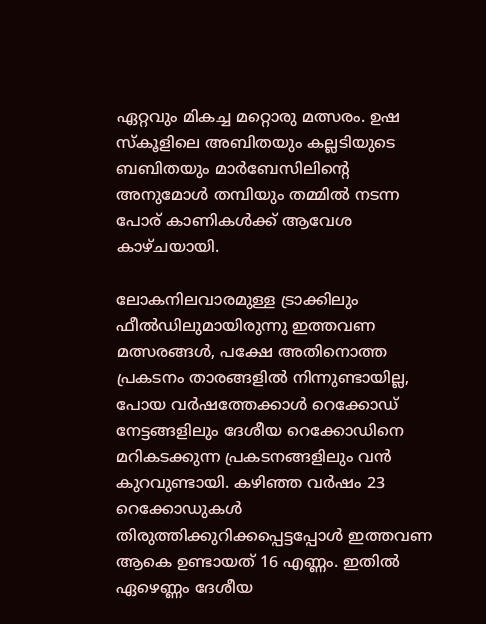ഏറ്റവും മികച്ച മറ്റൊരു മത്സരം. ഉഷ സ്‌കൂളിലെ അബിതയും കല്ലടിയുടെ ബബിതയും മാര്‍ബേസിലിന്റെ അനുമോള്‍ തമ്പിയും തമ്മില്‍ നടന്ന പോര് കാണികള്‍ക്ക് ആവേശ കാഴ്ചയായി.

ലോകനിലവാരമുള്ള ട്രാക്കിലും ഫീല്‍ഡിലുമായിരുന്നു ഇത്തവണ മത്സരങ്ങള്‍, പക്ഷേ അതിനൊത്ത പ്രകടനം താരങ്ങളില്‍ നിന്നുണ്ടായില്ല, പോയ വര്‍ഷത്തേക്കാള്‍ റെക്കോഡ് നേട്ടങ്ങളിലും ദേശീയ റെക്കോഡിനെ മറികടക്കുന്ന പ്രകടനങ്ങളിലും വന്‍ കുറവുണ്ടായി. കഴിഞ്ഞ വര്‍ഷം 23 റെക്കോഡുകള്‍ തിരുത്തിക്കുറിക്കപ്പെട്ടപ്പോള്‍ ഇത്തവണ ആകെ ഉണ്ടായത് 16 എണ്ണം. ഇതില്‍ ഏഴെണ്ണം ദേശീയ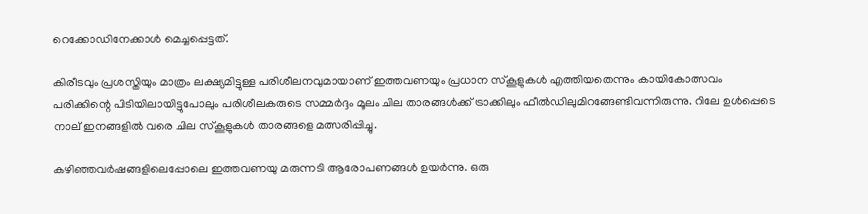റെക്കോഡിനേക്കാള്‍ മെച്ചപ്പെട്ടത്.

കിരീടവും പ്രശസ്തിയും മാത്രം ലക്ഷ്യമിട്ടുള്ള പരിശീലനവുമായാണ് ഇത്തവണയും പ്രധാന സ്‌കൂളുകള്‍ എത്തിയതെന്നും കായികോത്സവം പരിക്കിന്റെ പിടിയിലായിട്ടുപോലും പരിശീലകരുടെ സമ്മര്‍ദ്ദം മൂലം ചില താരങ്ങള്‍ക്ക് ട്രാക്കിലും ഫീല്‍ഡിലുമിറങ്ങേണ്ടിവന്നിരുന്നു. റിലേ ഉള്‍പ്പെടെ നാല് ഇനങ്ങളില്‍ വരെ ചില സ്‌കൂളുകള്‍ താരങ്ങളെ മത്സരിപ്പിച്ചു.

കഴിഞ്ഞവര്‍ഷങ്ങളിലെപ്പോലെ ഇത്തവണയു മരുന്നടി ആരോപണങ്ങള്‍ ഉയര്‍ന്നു. ഒരു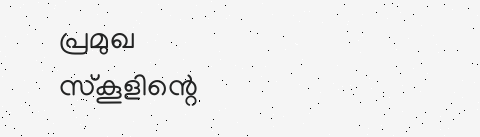പ്രമുഖ സ്‌കൂളിന്റെ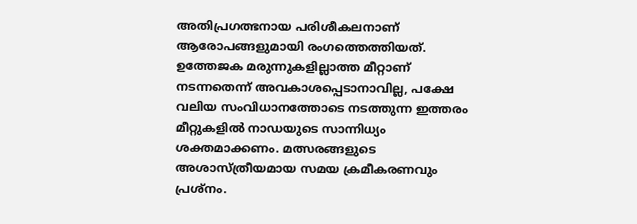അതിപ്രഗത്ഭനായ പരിശീകലനാണ് ആരോപങ്ങളുമായി രംഗത്തെത്തിയത്. ഉത്തേജക മരുന്നുകളില്ലാത്ത മീറ്റാണ് നടന്നതെന്ന് അവകാശപ്പെടാനാവില്ല, പക്ഷേ വലിയ സംവിധാനത്തോടെ നടത്തുന്ന ഇത്തരം മീറ്റുകളില്‍ നാഡയുടെ സാന്നിധ്യം ശക്തമാക്കണം. മത്സരങ്ങളുടെ അശാസ്ത്രീയമായ സമയ ക്രമീകരണവും പ്രശ്‌നം.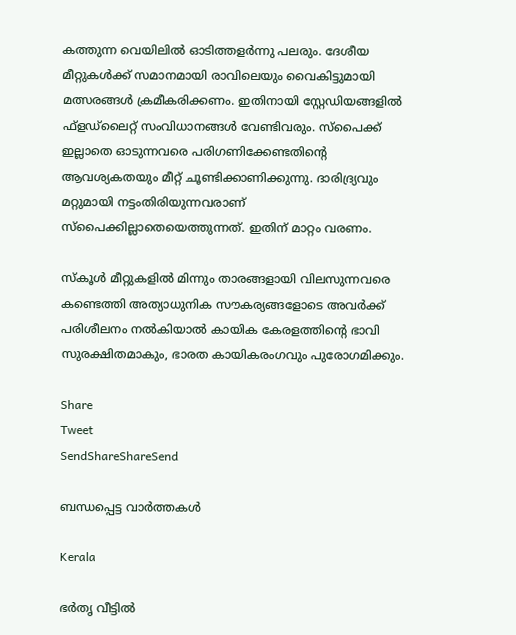കത്തുന്ന വെയിലില്‍ ഓടിത്തളര്‍ന്നു പലരും. ദേശീയ മീറ്റുകള്‍ക്ക് സമാനമായി രാവിലെയും വൈകിട്ടുമായി മത്സരങ്ങള്‍ ക്രമീകരിക്കണം. ഇതിനായി സ്റ്റേഡിയങ്ങളില്‍ ഫ്‌ളഡ്‌ലൈറ്റ് സംവിധാനങ്ങള്‍ വേണ്ടിവരും. സ്‌പൈക്ക് ഇല്ലാതെ ഓടുന്നവരെ പരിഗണിക്കേണ്ടതിന്റെ ആവശ്യകതയും മീറ്റ് ചൂണ്ടിക്കാണിക്കുന്നു. ദാരിദ്ര്യവും മറ്റുമായി നട്ടംതിരിയുന്നവരാണ് സ്‌പൈക്കില്ലാതെയെത്തുന്നത്. ഇതിന് മാറ്റം വരണം.

സ്‌കൂള്‍ മീറ്റുകളില്‍ മിന്നും താരങ്ങളായി വിലസുന്നവരെ കണ്ടെത്തി അത്യാധുനിക സൗകര്യങ്ങളോടെ അവര്‍ക്ക് പരിശീലനം നല്‍കിയാല്‍ കായിക കേരളത്തിന്റെ ഭാവി സുരക്ഷിതമാകും, ഭാരത കായികരംഗവും പുരോഗമിക്കും.

Share
Tweet
SendShareShareSend

ബന്ധപ്പെട്ട വാര്‍ത്തകള്‍

Kerala

ഭര്‍തൃ വീട്ടില്‍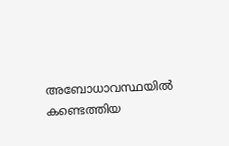അബോധാവസ്ഥയില്‍ കണ്ടെത്തിയ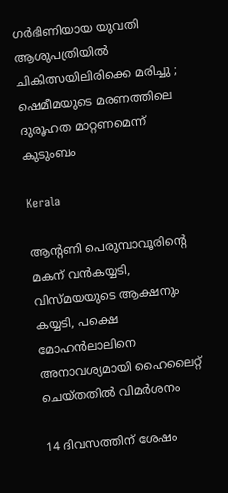ഗർഭിണിയായ യുവതി ആശുപത്രിയിൽ ചികിത്സയിലിരിക്കെ മരിച്ചു ; ഷെമീമയുടെ മരണത്തിലെ ദുരൂഹത മാറ്റണമെന്ന് കുടുംബം

Kerala

ആന്‍റണി പെരുമ്പാവൂരിന്റെ മകന് വന്‍കയ്യടി, വിസ്മയയുടെ ആക്ഷനും കയ്യടി, പക്ഷെ മോഹന്‍ലാലിനെ അനാവശ്യമായി ഹൈലൈറ്റ് ചെയ്തതില്‍ വിമര്‍ശനം

14 ദിവസത്തിന് ശേഷം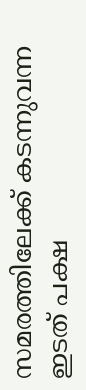സമരത്തിലേക്ക് കടന്നുവന്ന ഇടത് പക്ഷ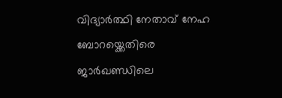വിദ്യാര്‍ത്ഥി നേതാവ് നേഹ ബോറയ്ക്കെതിരെ ജാര്‍ഖണ്ഡിലെ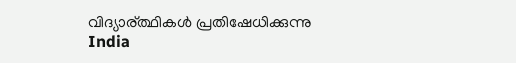വിദ്യാര‍്ത്ഥികള്‍ പ്രതിഷേധിക്കുന്നു
India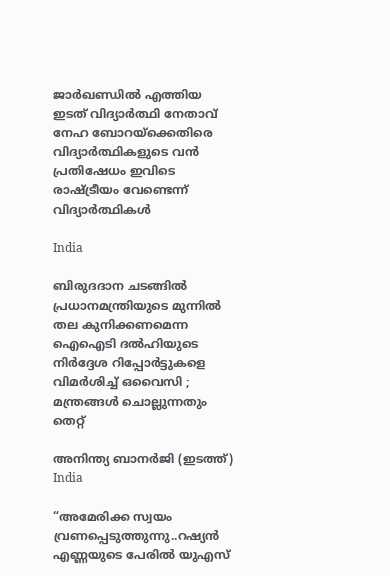ജാര്‍ഖണ്ഡില്‍ എത്തിയ ഇടത് വിദ്യാര്‍ത്ഥി നേതാവ് നേഹ ബോറയ്‌ക്കെതിരെ വിദ്യാര്‍ത്ഥികളുടെ വന്‍ പ്രതിഷേധം ഇവിടെ രാഷ്‌ട്രീയം വേണ്ടെന്ന് വിദ്യാര്‍ത്ഥികള്‍

India

ബിരുദദാന ചടങ്ങിൽ പ്രധാനമന്ത്രിയുടെ മുന്നിൽ തല കുനിക്കണമെന്ന ഐഐടി ദൽഹിയുടെ നിർദ്ദേശ റിപ്പോർട്ടുകളെ വിമർശിച്ച് ഒവൈസി ; മന്ത്രങ്ങൾ ചൊല്ലുന്നതും തെറ്റ്

അനിന്ത്യ ബാനര്‍ജി (ഇടത്ത്)
India

“അമേരിക്ക സ്വയം വ്രണപ്പെടുത്തുന്നു..റഷ്യൻ എണ്ണയുടെ പേരില്‍ യുഎസ്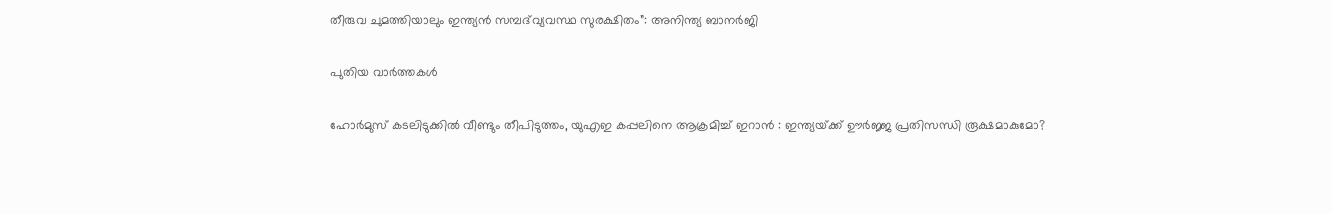തീരുവ ചുമത്തിയാലും ഇന്ത്യന്‍ സമ്പദ്‌വ്യവസ്ഥ സുരക്ഷിതം”: അനിന്ത്യ ബാനര്‍ജി

പുതിയ വാര്‍ത്തകള്‍

ഹോർമുസ് കടലിടുക്കിൽ വീണ്ടും തീപിടുത്തം, യുഎഇ കപ്പലിനെ ആക്രമിച്ച് ഇറാൻ : ഇന്ത്യയ്‌ക്ക് ഊർജ്ജ പ്രതിസന്ധി രൂക്ഷമാകുമോ?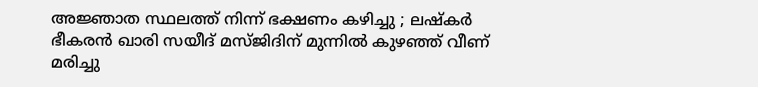അജ്ഞാത സ്ഥലത്ത് നിന്ന് ഭക്ഷണം കഴിച്ചു ; ലഷ്‌കർ ഭീകരൻ ഖാരി സയീദ് മസ്ജിദിന് മുന്നിൽ കുഴഞ്ഞ് വീണ് മരിച്ചു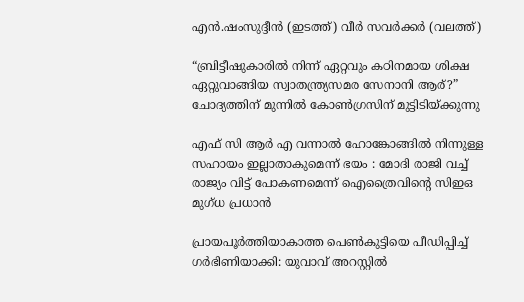എന്‍.ഷംസുദ്ദീന്‍ (ഇടത്ത്) വീര്‍ സവര്‍ക്കര്‍ (വലത്ത്)

“ബ്രിട്ടീഷുകാരിൽ നിന്ന് ഏറ്റവും കഠിനമായ ശിക്ഷ ഏറ്റുവാങ്ങിയ സ്വാതന്ത്ര്യസമര സേനാനി ആര്?” ചോദ്യത്തിന് മുന്നില്‍ കോണ്‍ഗ്രസിന് മുട്ടിടിയ്‌ക്കുന്നു

എഫ് സി ആർ എ വന്നാൽ ഹോങ്കോങ്ങിൽ നിന്നുള്ള സഹായം ഇല്ലാതാകുമെന്ന് ഭയം : മോദി രാജി വച്ച് രാജ്യം വിട്ട് പോകണമെന്ന് ഐത്രൈവിന്റെ സിഇഒ മുഗ്ധ പ്രധാൻ

പ്രായപൂര്‍ത്തിയാകാത്ത പെണ്‍കുട്ടിയെ പീഡിപ്പിച്ച് ഗര്‍ഭിണിയാക്കി: യുവാവ് അറസ്റ്റില്‍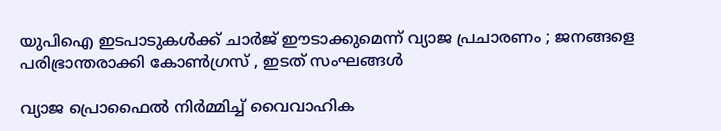യുപിഐ ഇടപാടുകൾക്ക് ചാർജ് ഈടാക്കുമെന്ന് വ്യാജ പ്രചാരണം ; ജനങ്ങളെ പരിഭ്രാന്തരാക്കി കോൺഗ്രസ് , ഇടത് സംഘങ്ങൾ

വ്യാജ പ്രൊഫൈല്‍ നിര്‍മ്മിച്ച് വൈവാഹിക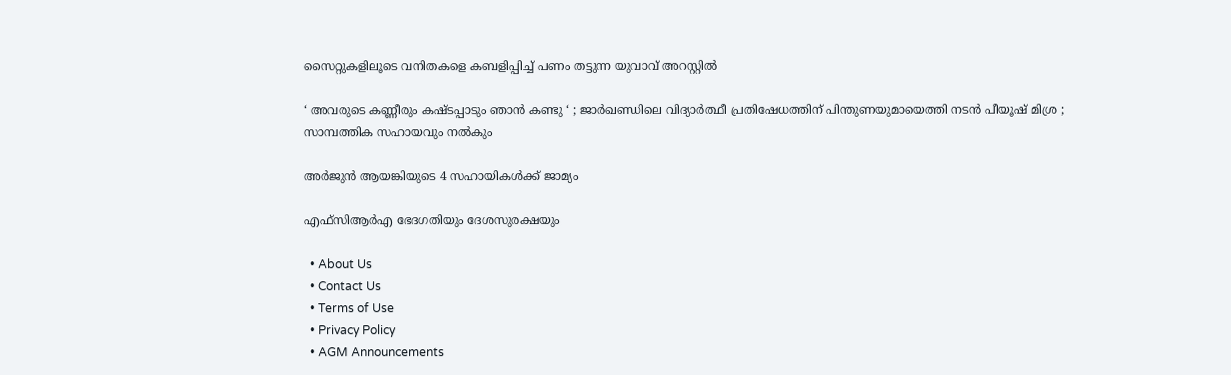സൈറ്റുകളിലൂടെ വനിതകളെ കബളിപ്പിച്ച് പണം തട്ടുന്ന യുവാവ് അറസ്റ്റില്‍

‘ അവരുടെ കണ്ണീരും കഷ്ടപ്പാടും ഞാൻ കണ്ടു ‘ ; ജാർഖണ്ഡിലെ വിദ്യാർത്ഥീ പ്രതിഷേധത്തിന് പിന്തുണയുമായെത്തി നടൻ പീയൂഷ് മിശ്ര ; സാമ്പത്തിക സഹായവും നൽകും

അര്‍ജുന്‍ ആയങ്കിയുടെ 4 സഹായികള്‍ക്ക് ജാമ്യം

എഫ്‌സിആര്‍എ ഭേദഗതിയും ദേശസുരക്ഷയും

  • About Us
  • Contact Us
  • Terms of Use
  • Privacy Policy
  • AGM Announcements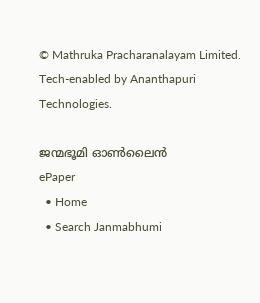© Mathruka Pracharanalayam Limited.
Tech-enabled by Ananthapuri Technologies.

ജന്മഭൂമി ഓണ്‍ലൈന്‍
ePaper
  • Home
  • Search Janmabhumi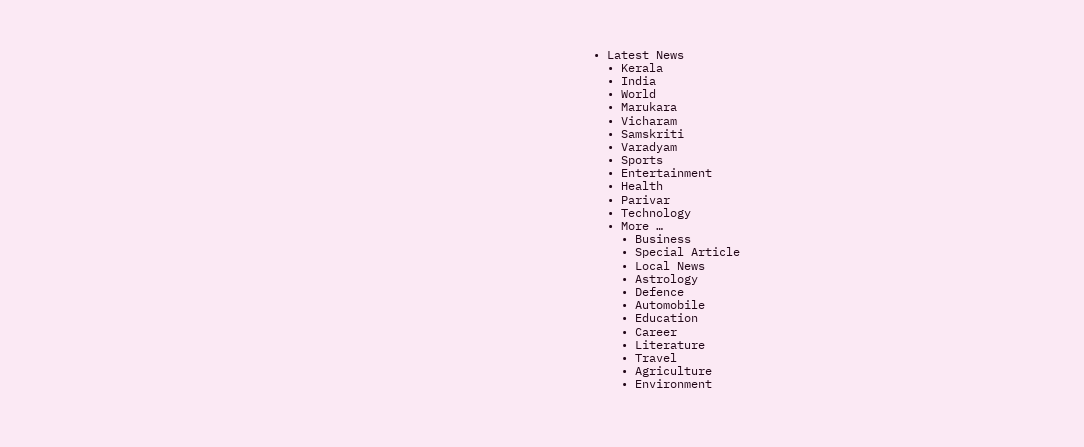• Latest News
  • Kerala
  • India
  • World
  • Marukara
  • Vicharam
  • Samskriti
  • Varadyam
  • Sports
  • Entertainment
  • Health
  • Parivar
  • Technology
  • More …
    • Business
    • Special Article
    • Local News
    • Astrology
    • Defence
    • Automobile
    • Education
    • Career
    • Literature
    • Travel
    • Agriculture
    • Environment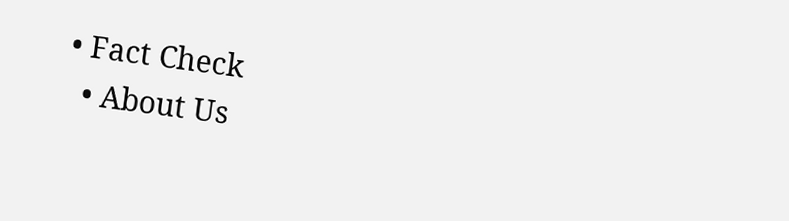• Fact Check
  • About Us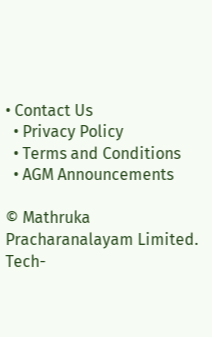• Contact Us
  • Privacy Policy
  • Terms and Conditions
  • AGM Announcements

© Mathruka Pracharanalayam Limited.
Tech-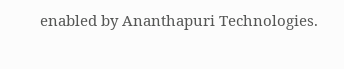enabled by Ananthapuri Technologies.